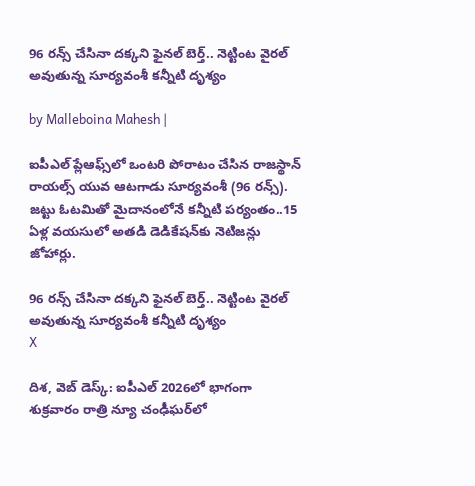96 రన్స్ చేసినా దక్కని ఫైనల్ బెర్త్.. నెట్టింట వైరల్ అవుతున్న సూర్యవంశీ కన్నీటి దృశ్యం

by Malleboina Mahesh |

ఐపీఎల్ ప్లేఆఫ్స్‌లో ఒంటరి పోరాటం చేసిన రాజస్థాన్ రాయల్స్ యువ ఆటగాడు సూర్యవంశీ (96 రన్స్). జట్టు ఓటమితో మైదానంలోనే కన్నీటి పర్యంతం..15 ఏళ్ల వయసులో అతడి డెడికేషన్‌కు నెటిజన్లు జోహార్లు.

96 రన్స్ చేసినా దక్కని ఫైనల్ బెర్త్.. నెట్టింట వైరల్ అవుతున్న సూర్యవంశీ కన్నీటి దృశ్యం
X

దిశ, వెబ్ డెస్క్: ఐపీఎల్ 2026లో భాగంగా శుక్రవారం రాత్రి న్యూ చంఢీఘర్‌లో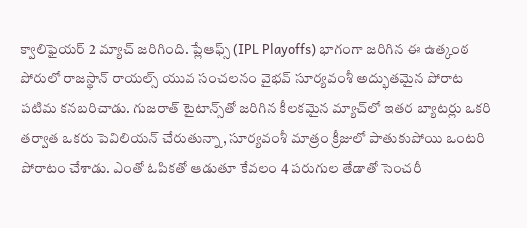క్వాలిఫైయర్ 2 మ్యాచ్ జరిగింది. ప్లేఆఫ్స్ (IPL Playoffs) భాగంగా జరిగిన ఈ ఉత్కంఠ పోరులో రాజస్థాన్ రాయల్స్ యువ సంచలనం వైభవ్ సూర్యవంశీ అద్భుతమైన పోరాట పటిమ కనబరిచాడు. గుజరాత్ టైటాన్స్‌తో జరిగిన కీలకమైన మ్యాచ్‌లో ఇతర బ్యాటర్లు ఒకరి తర్వాత ఒకరు పెవిలియన్ చేరుతున్నా, సూర్యవంశీ మాత్రం క్రీజులో పాతుకుపోయి ఒంటరి పోరాటం చేశాడు. ఎంతో ఓపికతో ఆడుతూ కేవలం 4 పరుగుల తేడాతో సెంచరీ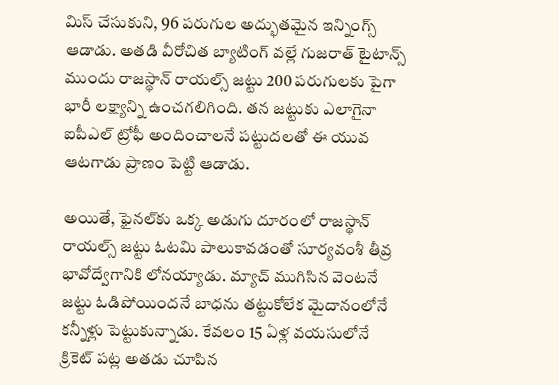మిస్ చేసుకుని, 96 పరుగుల అద్భుతమైన ఇన్నింగ్స్ ఆడాడు. అతడి వీరోచిత బ్యాటింగ్ వల్లే గుజరాత్ టైటాన్స్ ముందు రాజస్థాన్ రాయల్స్ జట్టు 200 పరుగులకు పైగా భారీ లక్ష్యాన్ని ఉంచగలిగింది. తన జట్టుకు ఎలాగైనా ఐపీఎల్ ట్రోఫీ అందించాలనే పట్టుదలతో ఈ యువ ఆటగాడు ప్రాణం పెట్టి ఆడాడు.

అయితే, ఫైనల్‌కు ఒక్క అడుగు దూరంలో రాజస్థాన్ రాయల్స్ జట్టు ఓటమి పాలుకావడంతో సూర్యవంశీ తీవ్ర భావోద్వేగానికి లోనయ్యాడు. మ్యాచ్ ముగిసిన వెంటనే జట్టు ఓడిపోయిందనే బాధను తట్టుకోలేక మైదానంలోనే కన్నీళ్లు పెట్టుకున్నాడు. కేవలం 15 ఏళ్ల వయసులోనే క్రికెట్ పట్ల అతడు చూపిన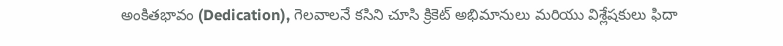అంకితభావం (Dedication), గెలవాలనే కసిని చూసి క్రికెట్ అభిమానులు మరియు విశ్లేషకులు ఫిదా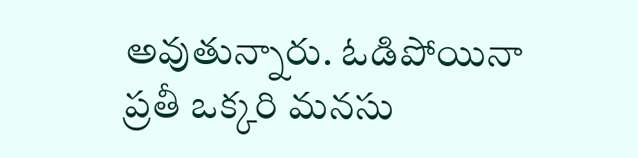అవుతున్నారు. ఓడిపోయినా ప్రతీ ఒక్కరి మనసు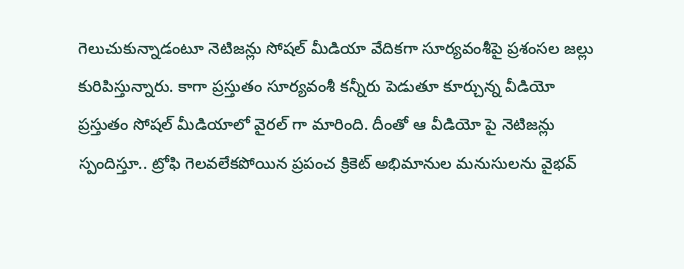గెలుచుకున్నాడంటూ నెటిజన్లు సోషల్ మీడియా వేదికగా సూర్యవంశీపై ప్రశంసల జల్లు కురిపిస్తున్నారు. కాగా ప్రస్తుతం సూర్యవంశీ కన్నీరు పెడుతూ కూర్చున్న వీడియో ప్రస్తుతం సోషల్ మీడియాలో వైరల్ గా మారింది. దీంతో ఆ వీడియో పై నెటిజన్లు స్పందిస్తూ.. ట్రోఫి గెలవలేకపోయిన ప్రపంచ క్రికెట్ అభిమానుల మనుసులను వైభవ్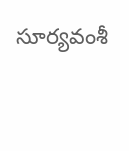సూర్యవంశీ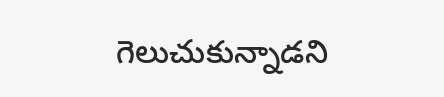గెలుచుకున్నాడని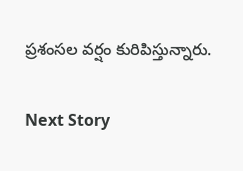ప్రశంసల వర్షం కురిపిస్తున్నారు.

Next Story